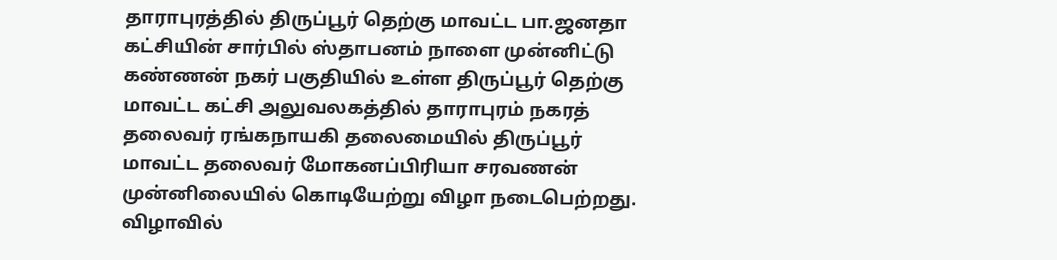தாராபுரத்தில் திருப்பூர் தெற்கு மாவட்ட பா.ஜனதா கட்சியின் சார்பில் ஸ்தாபனம் நாளை முன்னிட்டு கண்ணன் நகர் பகுதியில் உள்ள திருப்பூர் தெற்கு மாவட்ட கட்சி அலுவலகத்தில் தாராபுரம் நகரத் தலைவர் ரங்கநாயகி தலைமையில் திருப்பூர் மாவட்ட தலைவர் மோகனப்பிரியா சரவணன் முன்னிலையில் கொடியேற்று விழா நடைபெற்றது. விழாவில்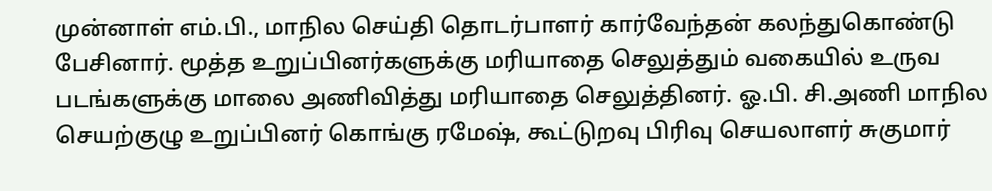முன்னாள் எம்.பி., மாநில செய்தி தொடர்பாளர் கார்வேந்தன் கலந்துகொண்டு பேசினார். மூத்த உறுப்பினர்களுக்கு மரியாதை செலுத்தும் வகையில் உருவ படங்களுக்கு மாலை அணிவித்து மரியாதை செலுத்தினர். ஓ.பி. சி.அணி மாநில செயற்குழு உறுப்பினர் கொங்கு ரமேஷ், கூட்டுறவு பிரிவு செயலாளர் சுகுமார்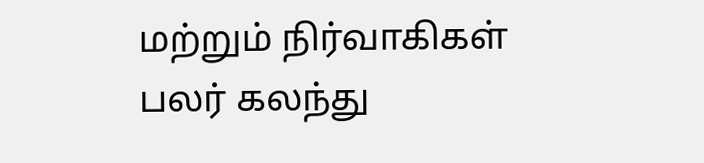மற்றும் நிர்வாகிகள் பலர் கலந்து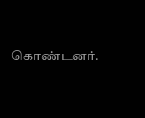கொண்டனர்.